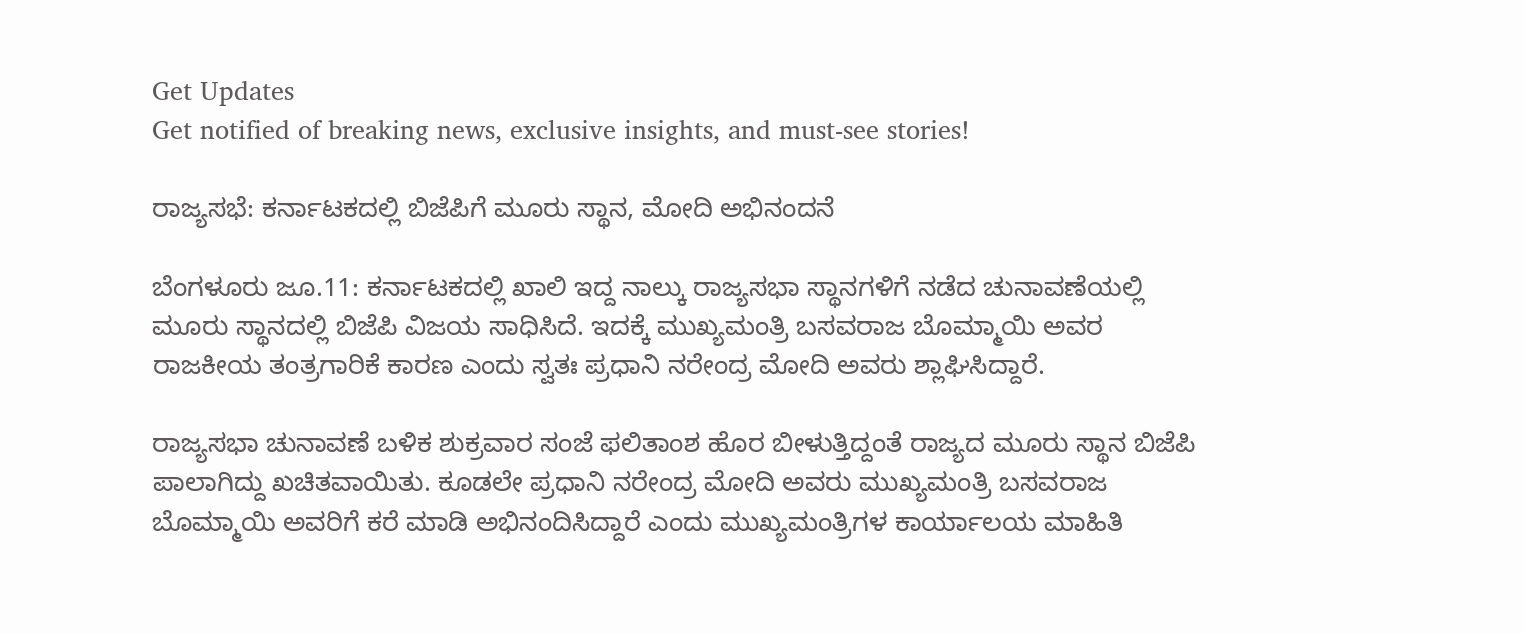Get Updates
Get notified of breaking news, exclusive insights, and must-see stories!

ರಾಜ್ಯಸಭೆ: ಕರ್ನಾಟಕದಲ್ಲಿ ಬಿಜೆಪಿಗೆ ಮೂರು ಸ್ಥಾನ, ಮೋದಿ ಅಭಿನಂದನೆ

ಬೆಂಗಳೂರು ಜೂ.11: ಕರ್ನಾಟಕದಲ್ಲಿ ಖಾಲಿ ಇದ್ದ ನಾಲ್ಕು ರಾಜ್ಯಸಭಾ ಸ್ಥಾನಗಳಿಗೆ ನಡೆದ ಚುನಾವಣೆಯಲ್ಲಿ ಮೂರು ಸ್ಥಾನದಲ್ಲಿ ಬಿಜೆಪಿ ವಿಜಯ ಸಾಧಿಸಿದೆ. ಇದಕ್ಕೆ ಮುಖ್ಯಮಂತ್ರಿ ಬಸವರಾಜ ಬೊಮ್ಮಾಯಿ ಅವರ ರಾಜಕೀಯ ತಂತ್ರಗಾರಿಕೆ ಕಾರಣ ಎಂದು ಸ್ವತಃ ಪ್ರಧಾನಿ ನರೇಂದ್ರ ಮೋದಿ ಅವರು ಶ್ಲಾಘಿಸಿದ್ದಾರೆ.

ರಾಜ್ಯಸಭಾ ಚುನಾವಣೆ ಬಳಿಕ ಶುಕ್ರವಾರ ಸಂಜೆ ಫಲಿತಾಂಶ ಹೊರ ಬೀಳುತ್ತಿದ್ದಂತೆ ರಾಜ್ಯದ ಮೂರು ಸ್ಥಾನ ಬಿಜೆಪಿ ಪಾಲಾಗಿದ್ದು ಖಚಿತವಾಯಿತು. ಕೂಡಲೇ ಪ್ರಧಾನಿ ನರೇಂದ್ರ ಮೋದಿ ಅವರು ಮುಖ್ಯಮಂತ್ರಿ ಬಸವರಾಜ ಬೊಮ್ಮಾಯಿ ಅವರಿಗೆ ಕರೆ ಮಾಡಿ ಅಭಿನಂದಿಸಿದ್ದಾರೆ ಎಂದು ಮುಖ್ಯಮಂತ್ರಿಗಳ ಕಾರ್ಯಾಲಯ ಮಾಹಿತಿ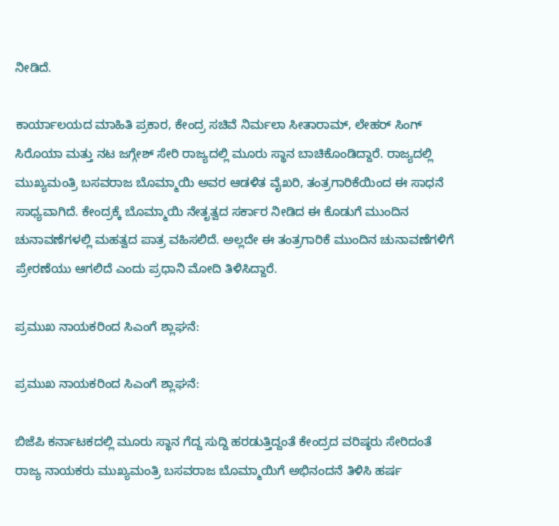ನೀಡಿದೆ.

ಕಾರ್ಯಾಲಯದ ಮಾಹಿತಿ ಪ್ರಕಾರ, ಕೇಂದ್ರ ಸಚಿವೆ ನಿರ್ಮಲಾ ಸೀತಾರಾಮ್, ಲೇಹರ್ ಸಿಂಗ್‌ ಸಿರೊಯಾ ಮತ್ತು ನಟ ಜಗ್ಗೇಶ್ ಸೇರಿ ರಾಜ್ಯದಲ್ಲಿ ಮೂರು ಸ್ಥಾನ ಬಾಚಿಕೊಂಡಿದ್ದಾರೆ. ರಾಜ್ಯದಲ್ಲಿ ಮುಖ್ಯಮಂತ್ರಿ ಬಸವರಾಜ ಬೊಮ್ಮಾಯಿ ಅವರ ಆಡಳಿತ ವೈಖರಿ, ತಂತ್ರಗಾರಿಕೆಯಿಂದ ಈ ಸಾಧನೆ ಸಾಧ್ಯವಾಗಿದೆ. ಕೇಂದ್ರಕ್ಕೆ ಬೊಮ್ಮಾಯಿ ನೇತೃತ್ವದ ಸರ್ಕಾರ ನೀಡಿದ ಈ ಕೊಡುಗೆ ಮುಂದಿನ ಚುನಾವಣೆಗಳಲ್ಲಿ ಮಹತ್ವದ ಪಾತ್ರ ವಹಿಸಲಿದೆ. ಅಲ್ಲದೇ ಈ ತಂತ್ರಗಾರಿಕೆ ಮುಂದಿನ ಚುನಾವಣೆಗಳಿಗೆ ಪ್ರೇರಣೆಯು ಆಗಲಿದೆ ಎಂದು ಪ್ರಧಾನಿ ಮೋದಿ ತಿಳಿಸಿದ್ದಾರೆ.

ಪ್ರಮುಖ ನಾಯಕರಿಂದ ಸಿಎಂಗೆ ಶ್ಲಾಘನೆ:

ಪ್ರಮುಖ ನಾಯಕರಿಂದ ಸಿಎಂಗೆ ಶ್ಲಾಘನೆ:

ಬಿಜೆಪಿ ಕರ್ನಾಟಕದಲ್ಲಿ ಮೂರು ಸ್ಥಾನ ಗೆದ್ದ ಸುದ್ದಿ ಹರಡುತ್ತಿದ್ದಂತೆ ಕೇಂದ್ರದ ವರಿಷ್ಠರು ಸೇರಿದಂತೆ ರಾಜ್ಯ ನಾಯಕರು ಮುಖ್ಯಮಂತ್ರಿ ಬಸವರಾಜ ಬೊಮ್ಮಾಯಿಗೆ ಅಭಿನಂದನೆ ತಿಳಿಸಿ ಹರ್ಷ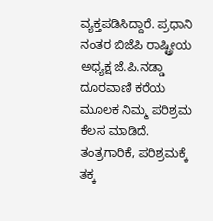ವ್ಯಕ್ತಪಡಿಸಿದ್ದಾರೆ. ಪ್ರಧಾನಿ ನಂತರ ಬಿಜೆಪಿ ರಾಷ್ಟ್ರೀಯ ಅಧ್ಯಕ್ಷ ಜೆ.ಪಿ.ನಡ್ಡಾ ದೂರವಾಣಿ ಕರೆಯ ಮೂಲಕ ನಿಮ್ಮ ಪರಿಶ್ರಮ ಕೆಲಸ ಮಾಡಿದೆ. ತಂತ್ರಗಾರಿಕೆ, ಪರಿಶ್ರಮಕ್ಕೆ ತಕ್ಕ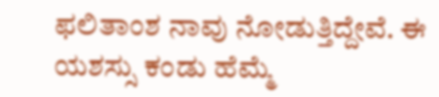ಫಲಿತಾಂಶ ನಾವು ನೋಡುತ್ತಿದ್ದೇವೆ. ಈ ಯಶಸ್ಸು ಕಂಡು ಹೆಮ್ಮೆ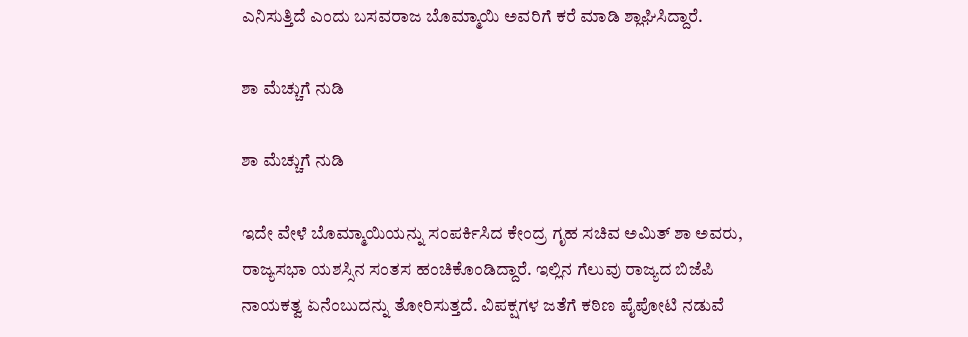ಎನಿಸುತ್ತಿದೆ ಎಂದು ಬಸವರಾಜ ಬೊಮ್ಮಾಯಿ ಅವರಿಗೆ ಕರೆ ಮಾಡಿ ಶ್ಲಾಘಿಸಿದ್ದಾರೆ.

ಶಾ ಮೆಚ್ಚುಗೆ ನುಡಿ

ಶಾ ಮೆಚ್ಚುಗೆ ನುಡಿ

ಇದೇ ವೇಳೆ ಬೊಮ್ಮಾಯಿಯನ್ನು ಸಂಪರ್ಕಿಸಿದ ಕೇಂದ್ರ ಗೃಹ ಸಚಿವ ಅಮಿತ್‌ ಶಾ ಅವರು, ರಾಜ್ಯಸಭಾ ಯಶಸ್ಸಿನ ಸಂತಸ ಹಂಚಿಕೊಂಡಿದ್ದಾರೆ. ಇಲ್ಲಿನ ಗೆಲುವು ರಾಜ್ಯದ ಬಿಜೆಪಿ ನಾಯಕತ್ವ ಏನೆಂಬುದನ್ನು ತೋರಿಸುತ್ತದೆ. ವಿಪಕ್ಷಗಳ ಜತೆಗೆ ಕಠಿಣ ಪೈಪೋಟಿ ನಡುವೆ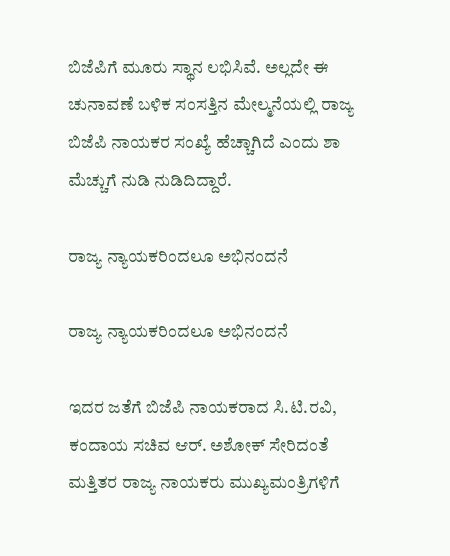ಬಿಜೆಪಿಗೆ ಮೂರು ಸ್ಥಾನ ಲಭಿಸಿವೆ. ಅಲ್ಲದೇ ಈ ಚುನಾವಣೆ ಬಳಿಕ ಸಂಸತ್ತಿನ ಮೇಲ್ಮನೆಯಲ್ಲಿ ರಾಜ್ಯ ಬಿಜೆಪಿ ನಾಯಕರ ಸಂಖ್ಯೆ ಹೆಚ್ಚಾಗಿದೆ ಎಂದು ಶಾ ಮೆಚ್ಚುಗೆ ನುಡಿ ನುಡಿದಿದ್ದಾರೆ.

ರಾಜ್ಯ ನ್ಯಾಯಕರಿಂದಲೂ ಅಭಿನಂದನೆ

ರಾಜ್ಯ ನ್ಯಾಯಕರಿಂದಲೂ ಅಭಿನಂದನೆ

ಇದರ ಜತೆಗೆ ಬಿಜೆಪಿ ನಾಯಕರಾದ ಸಿ.ಟಿ.ರವಿ, ಕಂದಾಯ ಸಚಿವ ಆರ್. ಅಶೋಕ್‌ ಸೇರಿದಂತೆ ಮತ್ತಿತರ ರಾಜ್ಯ ನಾಯಕರು ಮುಖ್ಯಮಂತ್ರಿಗಳಿಗೆ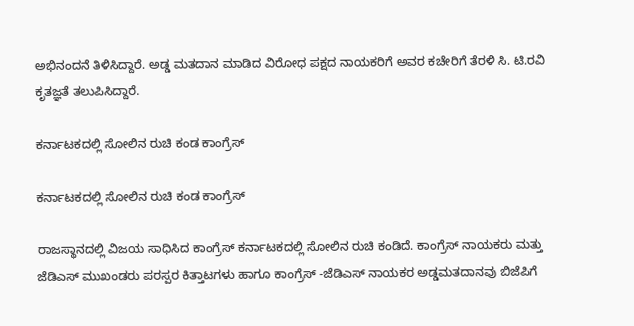ಅಭಿನಂದನೆ ತಿಳಿಸಿದ್ದಾರೆ. ಅಡ್ಡ ಮತದಾನ ಮಾಡಿದ ವಿರೋಧ ಪಕ್ಷದ ನಾಯಕರಿಗೆ ಅವರ ಕಚೇರಿಗೆ ತೆರಳಿ ಸಿ. ಟಿ.ರವಿ ಕೃತಜ್ಞತೆ ತಲುಪಿಸಿದ್ದಾರೆ.

ಕರ್ನಾಟಕದಲ್ಲಿ ಸೋಲಿನ ರುಚಿ ಕಂಡ ಕಾಂಗ್ರೆಸ್

ಕರ್ನಾಟಕದಲ್ಲಿ ಸೋಲಿನ ರುಚಿ ಕಂಡ ಕಾಂಗ್ರೆಸ್

ರಾಜಸ್ಥಾನದಲ್ಲಿ ವಿಜಯ ಸಾಧಿಸಿದ ಕಾಂಗ್ರೆಸ್ ಕರ್ನಾಟಕದಲ್ಲಿ ಸೋಲಿನ ರುಚಿ ಕಂಡಿದೆ. ಕಾಂಗ್ರೆಸ್‌ ನಾಯಕರು ಮತ್ತು ಜೆಡಿಎಸ್ ಮುಖಂಡರು ಪರಸ್ಪರ ಕಿತ್ತಾಟಗಳು ಹಾಗೂ ಕಾಂಗ್ರೆಸ್‌ -ಜೆಡಿಎಸ್ ನಾಯಕರ ಅಡ್ಡಮತದಾನವು ಬಿಜೆಪಿಗೆ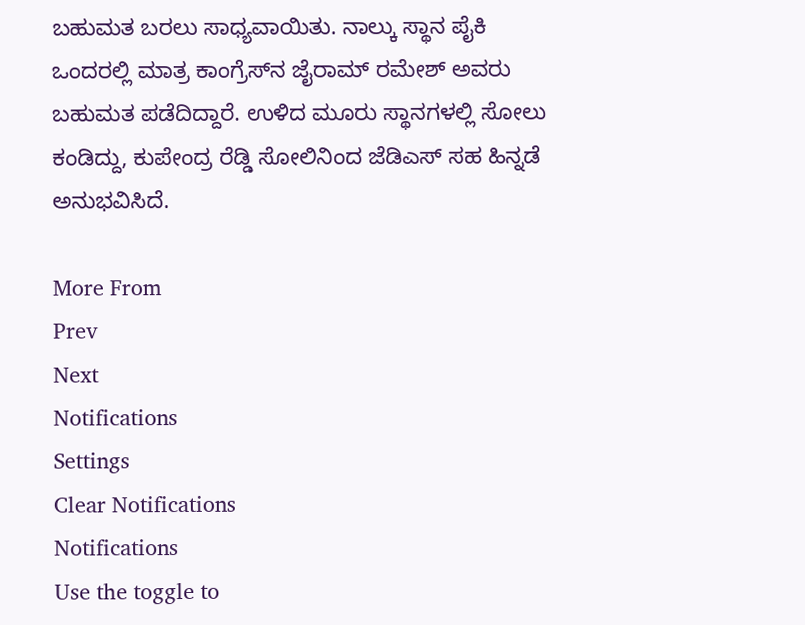ಬಹುಮತ ಬರಲು ಸಾಧ್ಯವಾಯಿತು. ನಾಲ್ಕು ಸ್ಥಾನ ಪೈಕಿ ಒಂದರಲ್ಲಿ ಮಾತ್ರ ಕಾಂಗ್ರೆಸ್‌ನ ಜೈರಾಮ್ ರಮೇಶ್‌ ಅವರು ಬಹುಮತ ಪಡೆದಿದ್ದಾರೆ. ಉಳಿದ ಮೂರು ಸ್ಥಾನಗಳಲ್ಲಿ ಸೋಲು ಕಂಡಿದ್ದು, ಕುಪೇಂದ್ರ ರೆಡ್ಡಿ ಸೋಲಿನಿಂದ ಜೆಡಿಎಸ್ ಸಹ ಹಿನ್ನಡೆ ಅನುಭವಿಸಿದೆ.

More From
Prev
Next
Notifications
Settings
Clear Notifications
Notifications
Use the toggle to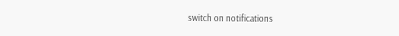switch on notifications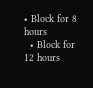• Block for 8 hours
  • Block for 12 hours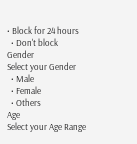• Block for 24 hours
  • Don't block
Gender
Select your Gender
  • Male
  • Female
  • Others
Age
Select your Age Range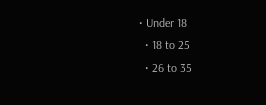• Under 18
  • 18 to 25
  • 26 to 35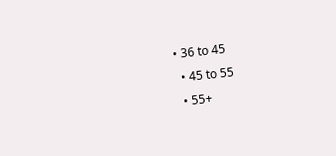• 36 to 45
  • 45 to 55
  • 55+